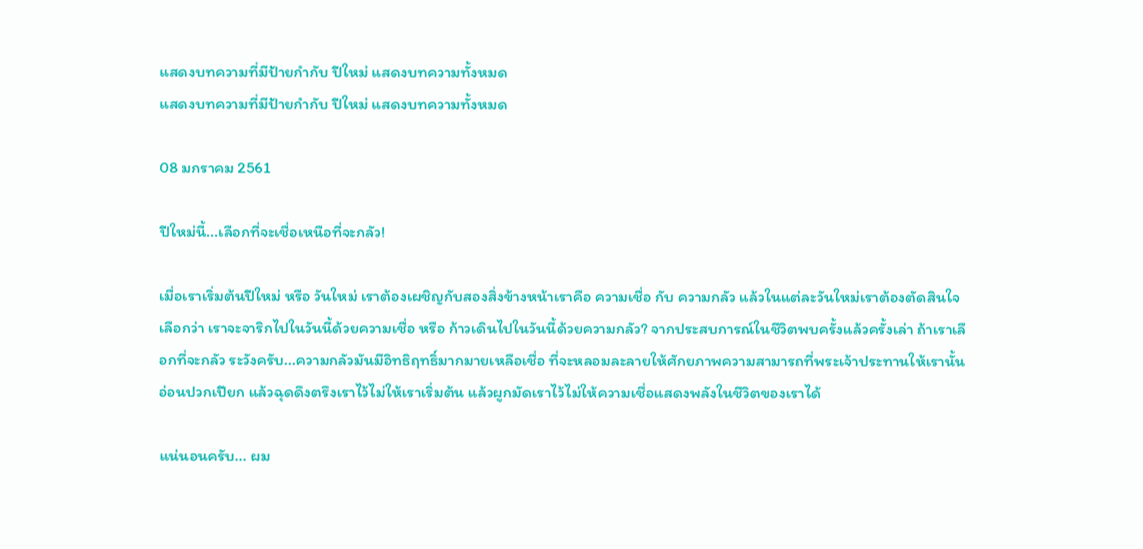แสดงบทความที่มีป้ายกำกับ ปีใหม่ แสดงบทความทั้งหมด
แสดงบทความที่มีป้ายกำกับ ปีใหม่ แสดงบทความทั้งหมด

08 มกราคม 2561

ปีใหม่นี้...เลือกที่จะเชื่อเหนือที่จะกลัว!

เมื่อเราเริ่มต้นปีใหม่ หรือ วันใหม่ เราต้องเผชิญกับสองสิ่งข้างหน้าเราคือ ความเชื่อ กับ ความกลัว แล้วในแต่ละวันใหม่เราต้องตัดสินใจเลือกว่า เราจะจาริกไปในวันนี้ด้วยความเชื่อ หรือ ก้าวเดินไปในวันนี้ด้วยความกลัว? จากประสบการณ์ในชีวิตพบครั้งแล้วครั้งเล่า ถ้าเราเลือกที่จะกลัว ระวังครับ...ความกลัวมันมีอิทธิฤทธิ์มากมายเหลือเชื่อ ที่จะหลอมละลายให้ศักยภาพความสามารถที่พระเจ้าประทานให้เรานั้นอ่อนปวกเปียก แล้วฉุดดึงตรึงเราไว้ไม่ให้เราเริ่มต้น แล้วผูกมัดเราไว้ไม่ให้ความเชื่อแสดงพลังในชีวิตของเราได้

แน่นอนครับ... ผม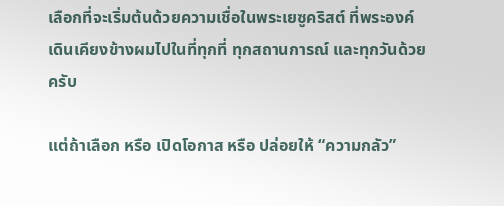เลือกที่จะเริ่มต้นด้วยความเชื่อในพระเยซูคริสต์ ที่พระองค์เดินเคียงข้างผมไปในที่ทุกที่ ทุกสถานการณ์ และทุกวันด้วยครับ

แต่ถ้าเลือก หรือ เปิดโอกาส หรือ ปล่อยให้ “ความกลัว”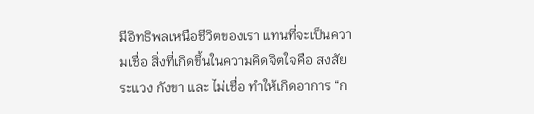มีอิทธิพลเหนือชีวิตของเรา แทนที่จะเป็นความเชื่อ สิ่งที่เกิดขึ้นในความคิดจิตใจคือ สงสัย ระแวง กังขา และ ไม่เชื่อ ทำให้เกิดอาการ “ก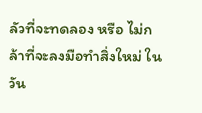ลัวที่จะทดลอง หรือ ไม่กล้าที่จะลงมือทำสิ่งใหม่ ในวัน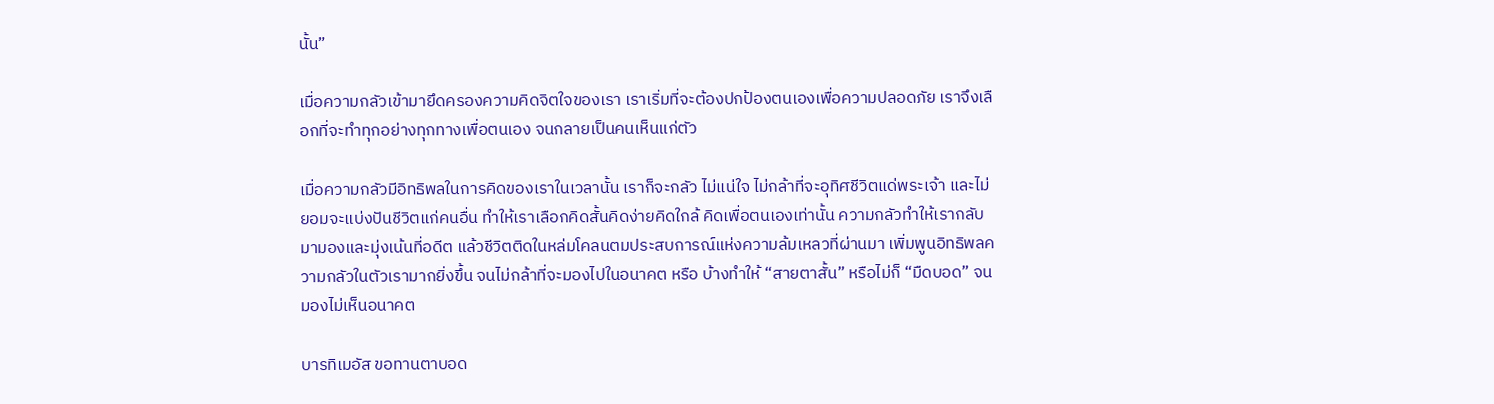นั้น”

เมื่อความกลัวเข้ามายึดครองความคิดจิตใจของเรา เราเริ่มที่จะต้องปกป้องตนเองเพื่อความปลอดภัย เราจึงเลือกที่จะทำทุกอย่างทุกทางเพื่อตนเอง จนกลายเป็นคนเห็นแก่ตัว

เมื่อความกลัวมีอิทธิพลในการคิดของเราในเวลานั้น เราก็จะกลัว ไม่แน่ใจ ไม่กล้าที่จะอุทิศชีวิตแด่พระเจ้า และไม่ยอมจะแบ่งปันชีวิตแก่คนอื่น ทำให้เราเลือกคิดสั้นคิดง่ายคิดใกล้ คิดเพื่อตนเองเท่านั้น ความกลัวทำให้เรากลับมามองและมุ่งเน้นที่อดีต แล้วชีวิตติดในหล่มโคลนตมประสบการณ์แห่งความล้มเหลวที่ผ่านมา เพิ่มพูนอิทธิพลความกลัวในตัวเรามากยิ่งขึ้น จนไม่กล้าที่จะมองไปในอนาคต หรือ บ้างทำให้ “สายตาสั้น” หรือไม่ก็ “มืดบอด” จนมองไม่เห็นอนาคต

บารทิเมอัส ขอทานตาบอด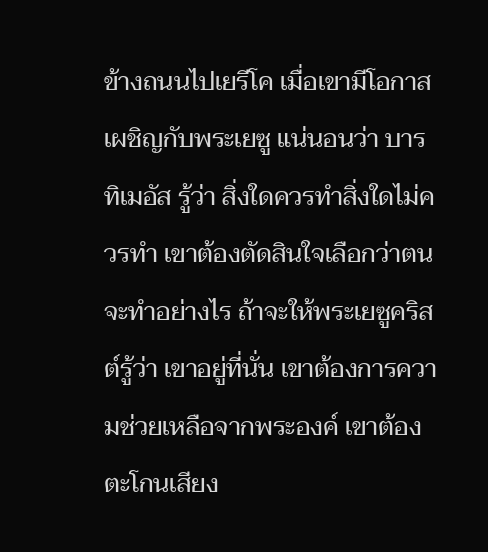ข้างถนนไปเยรีโค เมื่อเขามีโอกาสเผชิญกับพระเยซู แน่นอนว่า บารทิเมอัส รู้ว่า สิ่งใดควรทำสิ่งใดไม่ควรทำ เขาต้องตัดสินใจเลือกว่าตนจะทำอย่างไร ถ้าจะให้พระเยซูคริสต์รู้ว่า เขาอยู่ที่นั่น เขาต้องการความช่วยเหลือจากพระองค์ เขาต้องตะโกนเสียง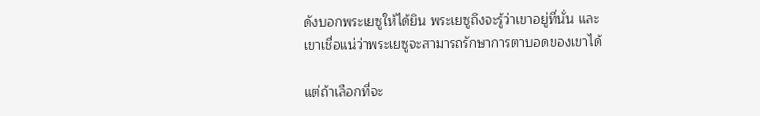ดังบอกพระเยซูให้ได้ยิน พระเยซูถึงจะรู้ว่าเขาอยู่ที่นั่น และเขาเชื่อแน่ว่าพระเยซูจะสามารถรักษาการตาบอดของเขาได้

แต่ถ้าเลือกที่จะ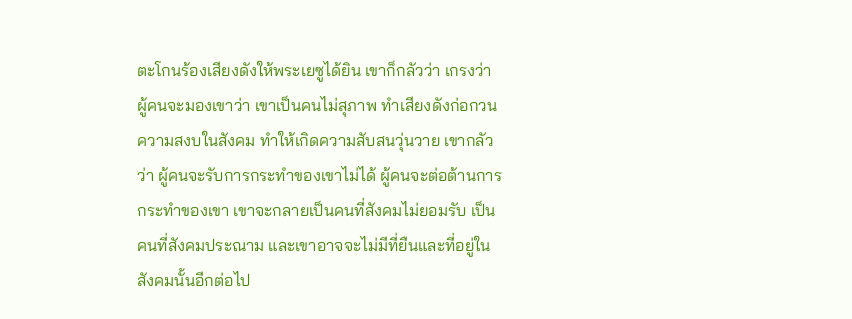ตะโกนร้องเสียงดังให้พระเยซูได้ยิน เขาก็กลัวว่า เกรงว่า ผู้คนจะมองเขาว่า เขาเป็นคนไม่สุภาพ ทำเสียงดังก่อกวนความสงบในสังคม ทำให้เกิดความสับสนวุ่นวาย เขากลัวว่า ผู้คนจะรับการกระทำของเขาไม่ได้ ผู้คนจะต่อต้านการกระทำของเขา เขาจะกลายเป็นคนที่สังคมไม่ยอมรับ เป็นคนที่สังคมประณาม และเขาอาจจะไม่มีที่ยืนและที่อยู่ในสังคมนั้นอีกต่อไป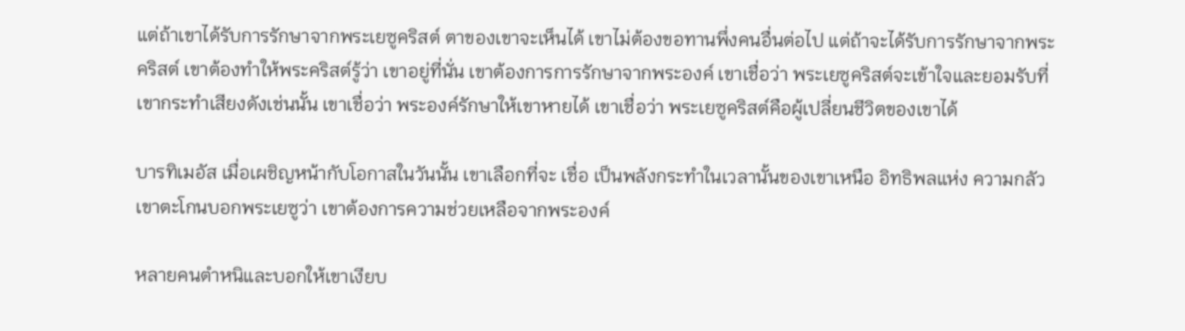แต่ถ้าเขาได้รับการรักษาจากพระเยซูคริสต์ ตาของเขาจะเห็นได้ เขาไม่ต้องขอทานพึ่งคนอื่นต่อไป แต่ถ้าจะได้รับการรักษาจากพระคริสต์ เขาต้องทำให้พระคริสต์รู้ว่า เขาอยู่ที่นั่น เขาต้องการการรักษาจากพระองค์ เขาเชื่อว่า พระเยซูคริสต์จะเข้าใจและยอมรับที่เขากระทำเสียงดังเช่นนั้น เขาเชื่อว่า พระองค์รักษาให้เขาหายได้ เขาเชื่อว่า พระเยซูคริสต์คือผู้เปลี่ยนชีวิตของเขาได้

บารทิเมอัส เมื่อเผชิญหน้ากับโอกาสในวันนั้น เขาเลือกที่จะ เชื่อ เป็นพลังกระทำในเวลานั้นของเขาเหนือ อิทธิพลแห่ง ความกลัว เขาตะโกนบอกพระเยซูว่า เขาต้องการความช่วยเหลือจากพระองค์

หลายคนตำหนิและบอกให้เขาเงียบ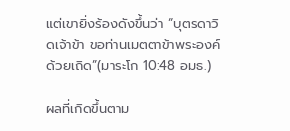แต่เขายิ่งร้องดังขึ้นว่า “บุตรดาวิดเจ้าข้า ขอท่านเมตตาข้าพระองค์ด้วยเถิด”(มาระโก 10:48 อมธ.)

ผลที่เกิดขึ้นตาม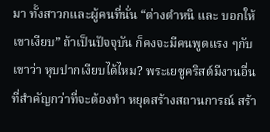มา ทั้งสาวกและผู้คนที่นั่น “ต่างตำหนิ และ บอกให้เขาเงียบ” ถ้าเป็นปัจจุบัน ก็คงจะมีคนพูดแรง ๆกับเขาว่า หุบปากเงียบได้ไหม? พระเยซูคริสต์มีงานอื่นที่สำคัญกว่าที่จะต้องทำ หยุดสร้างสถานการณ์ สร้า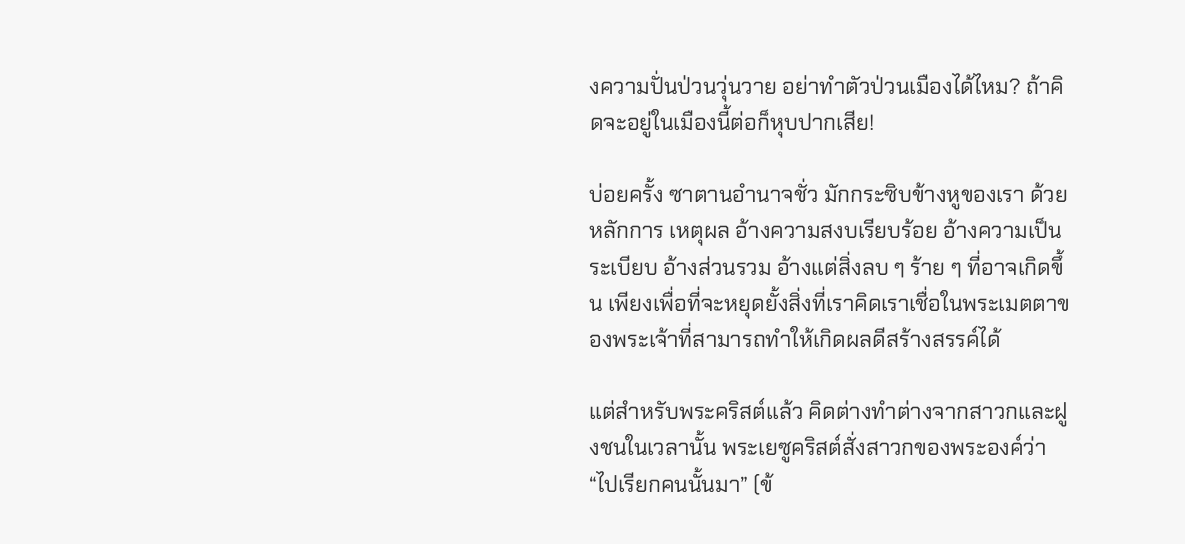งความปั่นป่วนวุ่นวาย อย่าทำตัวป่วนเมืองได้ไหม? ถ้าคิดจะอยู่ในเมืองนี้ต่อก็หุบปากเสีย!

บ่อยครั้ง ซาตานอำนาจชั่ว มักกระซิบข้างหูของเรา ด้วยหลักการ เหตุผล อ้างความสงบเรียบร้อย อ้างความเป็นระเบียบ อ้างส่วนรวม อ้างแต่สิ่งลบ ๆ ร้าย ๆ ที่อาจเกิดขึ้น เพียงเพื่อที่จะหยุดยั้งสิ่งที่เราคิดเราเชื่อในพระเมตตาของพระเจ้าที่สามารถทำให้เกิดผลดีสร้างสรรค์ได้

แต่สำหรับพระคริสต์แล้ว คิดต่างทำต่างจากสาวกและฝูงชนในเวลานั้น พระเยซูคริสต์สั่งสาวกของพระองค์ว่า “ไปเรียกคนนั้นมา” (ข้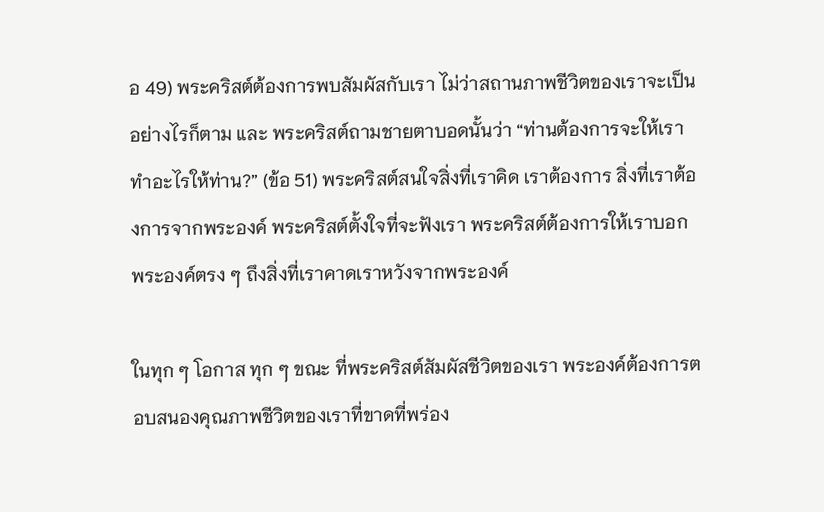อ 49) พระคริสต์ต้องการพบสัมผัสกับเรา ไม่ว่าสถานภาพชีวิตของเราจะเป็นอย่างไรก็ตาม และ พระคริสต์ถามชายตาบอดนั้นว่า “ท่านต้องการจะให้เราทำอะไรให้ท่าน?” (ข้อ 51) พระคริสต์สนใจสิ่งที่เราคิด เราต้องการ สิ่งที่เราต้องการจากพระองค์ พระคริสต์ตั้งใจที่จะฟังเรา พระคริสต์ต้องการให้เราบอกพระองค์ตรง ๆ ถึงสิ่งที่เราคาดเราหวังจากพระองค์

ในทุก ๆ โอกาส ทุก ๆ ขณะ ที่พระคริสต์สัมผัสชีวิตของเรา พระองค์ต้องการตอบสนองคุณภาพชีวิตของเราที่ขาดที่พร่อง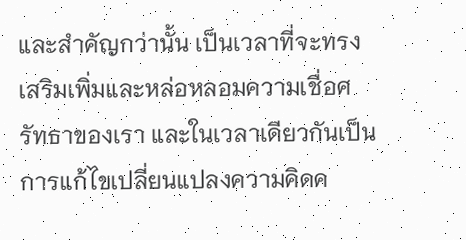และสำคัญกว่านั้น เป็นเวลาที่จะทรงเสริมเพิ่มและหล่อหลอมความเชื่อศรัทธาของเรา และในเวลาเดียวกันเป็นการแก้ไขเปลี่ยนแปลงความคิดค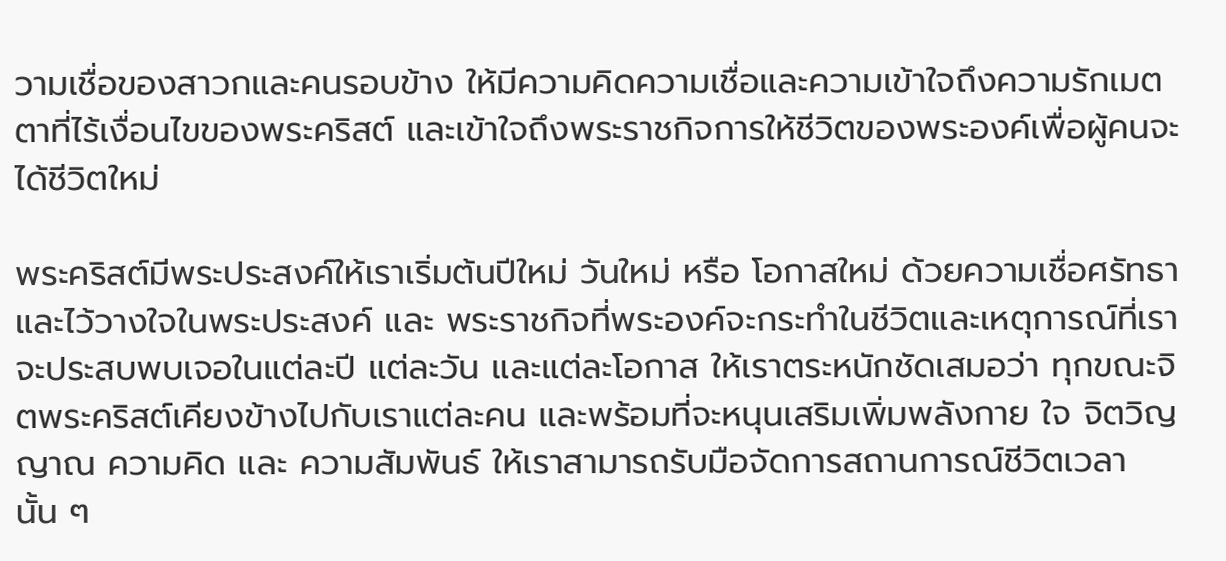วามเชื่อของสาวกและคนรอบข้าง ให้มีความคิดความเชื่อและความเข้าใจถึงความรักเมตตาที่ไร้เงื่อนไขของพระคริสต์ และเข้าใจถึงพระราชกิจการให้ชีวิตของพระองค์เพื่อผู้คนจะได้ชีวิตใหม่

พระคริสต์มีพระประสงค์ให้เราเริ่มต้นปีใหม่ วันใหม่ หรือ โอกาสใหม่ ด้วยความเชื่อศรัทธาและไว้วางใจในพระประสงค์ และ พระราชกิจที่พระองค์จะกระทำในชีวิตและเหตุการณ์ที่เราจะประสบพบเจอในแต่ละปี แต่ละวัน และแต่ละโอกาส ให้เราตระหนักชัดเสมอว่า ทุกขณะจิตพระคริสต์เคียงข้างไปกับเราแต่ละคน และพร้อมที่จะหนุนเสริมเพิ่มพลังกาย ใจ จิตวิญญาณ ความคิด และ ความสัมพันธ์ ให้เราสามารถรับมือจัดการสถานการณ์ชีวิตเวลานั้น ๆ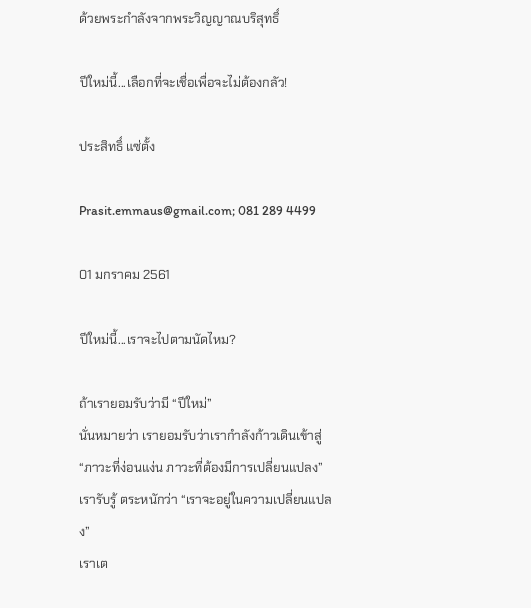ด้วยพระกำลังจากพระวิญญาณบริสุทธิ์

ปีใหม่นี้...เลือกที่จะเชื่อเพื่อจะไม่ต้องกลัว!

ประสิทธิ์ แซ่ตั้ง

Prasit.emmaus@gmail.com; 081 289 4499

01 มกราคม 2561

ปีใหม่นี้...เราจะไปตามนัดไหม?

ถ้าเรายอมรับว่ามี “ปีใหม่”
นั่นหมายว่า เรายอมรับว่าเรากำลังก้าวเดินเข้าสู่ “ภาวะที่ง่อนแง่น ภาวะที่ต้องมีการเปลี่ยนแปลง”
เรารับรู้ ตระหนักว่า “เราจะอยู่ในความเปลี่ยนแปลง”
เราเต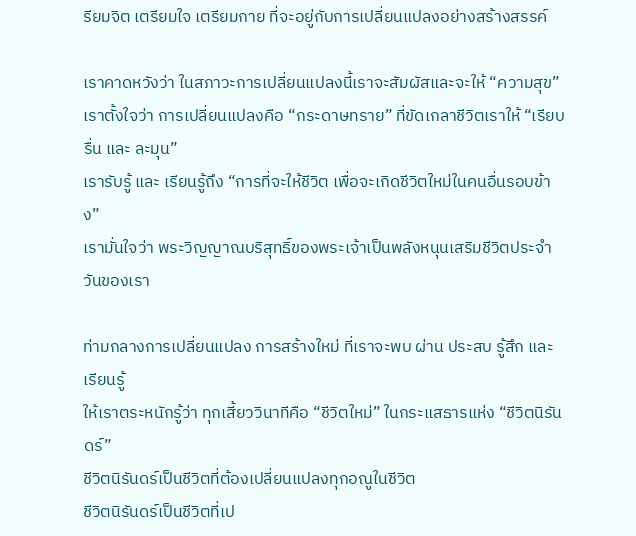รียมจิต เตรียมใจ เตรียมกาย ที่จะอยู่กับการเปลี่ยนแปลงอย่างสร้างสรรค์

เราคาดหวังว่า ในสภาวะการเปลี่ยนแปลงนี้เราจะสัมผัสและจะให้ “ความสุข”
เราตั้งใจว่า การเปลี่ยนแปลงคือ “กระดาษทราย” ที่ขัดเกลาชีวิตเราให้ “เรียบรื่น และ ละมุน”
เรารับรู้ และ เรียนรู้ถึง “การที่จะให้ชีวิต เพื่อจะเกิดชีวิตใหม่ในคนอื่นรอบข้าง”
เรามั่นใจว่า พระวิญญาณบริสุทธิ์ของพระเจ้าเป็นพลังหนุนเสริมชีวิตประจำวันของเรา

ท่ามกลางการเปลี่ยนแปลง การสร้างใหม่ ที่เราจะพบ ผ่าน ประสบ รู้สึก และ เรียนรู้
ให้เราตระหนักรู้ว่า ทุกเสี้ยววินาทีคือ “ชีวิตใหม่” ในกระแสธารแห่ง “ชีวิตนิรันดร์”
ชีวิตนิรันดร์เป็นชีวิตที่ต้องเปลี่ยนแปลงทุกอณูในชีวิต
ชีวิตนิรันดร์เป็นชีวิตที่เป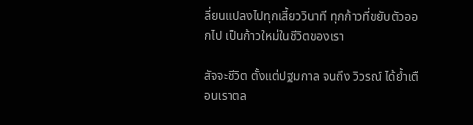ลี่ยนแปลงไปทุกเสี้ยววินาที ทุกก้าวที่ขยับตัวออกไป เป็นก้าวใหม่ในชีวิตของเรา

สัจจะชีวิต ตั้งแต่ปฐมกาล จนถึง วิวรณ์ ได้ย้ำเตือนเราตล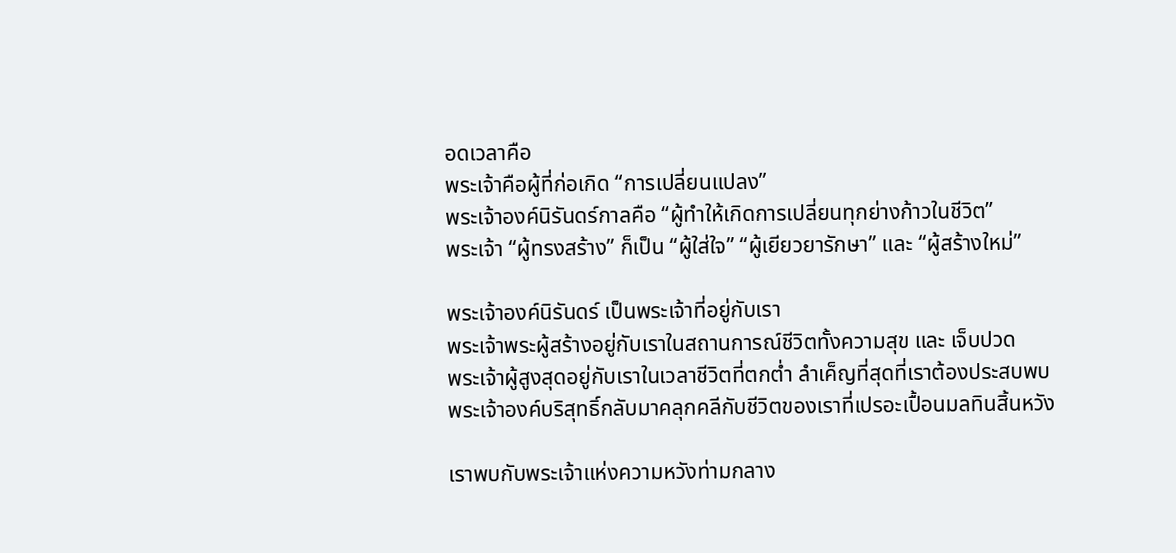อดเวลาคือ
พระเจ้าคือผู้ที่ก่อเกิด “การเปลี่ยนแปลง”
พระเจ้าองค์นิรันดร์กาลคือ “ผู้ทำให้เกิดการเปลี่ยนทุกย่างก้าวในชีวิต”
พระเจ้า “ผู้ทรงสร้าง” ก็เป็น “ผู้ใส่ใจ” “ผู้เยียวยารักษา” และ “ผู้สร้างใหม่”

พระเจ้าองค์นิรันดร์ เป็นพระเจ้าที่อยู่กับเรา
พระเจ้าพระผู้สร้างอยู่กับเราในสถานการณ์ชีวิตทั้งความสุข และ เจ็บปวด
พระเจ้าผู้สูงสุดอยู่กับเราในเวลาชีวิตที่ตกต่ำ ลำเค็ญที่สุดที่เราต้องประสบพบ
พระเจ้าองค์บริสุทธิ์กลับมาคลุกคลีกับชีวิตของเราที่เปรอะเปื้อนมลทินสิ้นหวัง

เราพบกับพระเจ้าแห่งความหวังท่ามกลาง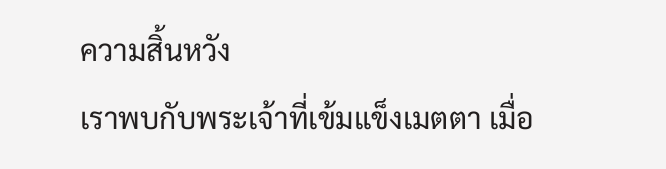ความสิ้นหวัง
เราพบกับพระเจ้าที่เข้มแข็งเมตตา เมื่อ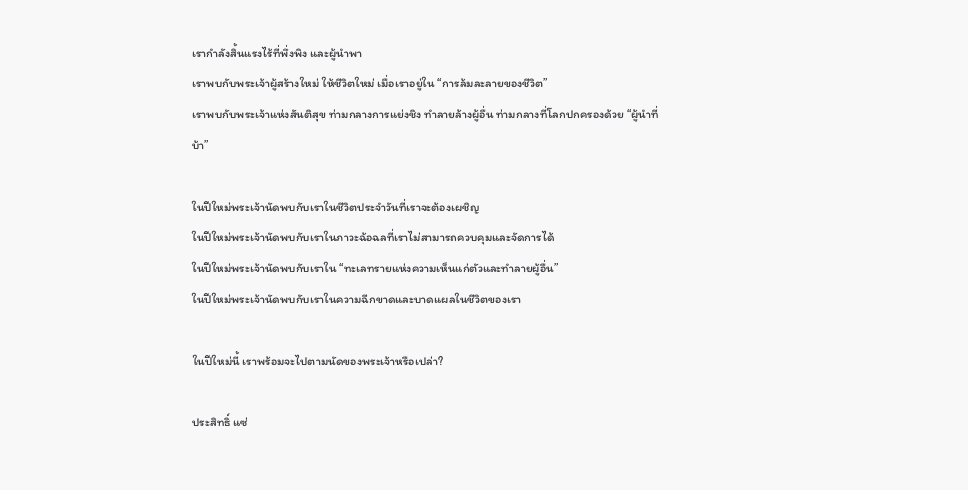เรากำลังสิ้นแรงไร้ที่พึ่งพิง และผู้นำพา
เราพบกับพระเจ้าผู้สร้างใหม่ ให้ชีวิตใหม่ เมื่อเราอยู่ใน “การล้มละลายของชีวิต”
เราพบกับพระเจ้าแห่งสันติสุข ท่ามกลางการแย่งชิง ทำลายล้างผู้อื่น ท่ามกลางที่โลกปกครองด้วย “ผู้นำที่บ้า”

ในปีใหม่พระเจ้านัดพบกับเราในชีวิตประจำวันที่เราจะต้องเผชิญ
ในปีใหม่พระเจ้านัดพบกับเราในภาวะฉ้อฉลที่เราไม่สามารถควบคุมและจัดการได้
ในปีใหม่พระเจ้านัดพบกับเราใน “ทะเลทรายแห่งความเห็นแก่ตัวและทำลายผู้อื่น”
ในปีใหม่พระเจ้านัดพบกับเราในความฉีกขาดและบาดแผลในชีวิตของเรา

ในปีใหม่นี้ เราพร้อมจะไปตามนัดของพระเจ้าหรือเปล่า?

ประสิทธิ์ แซ่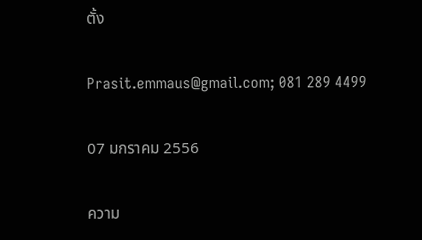ตั้ง

Prasit.emmaus@gmail.com; 081 289 4499

07 มกราคม 2556

ความ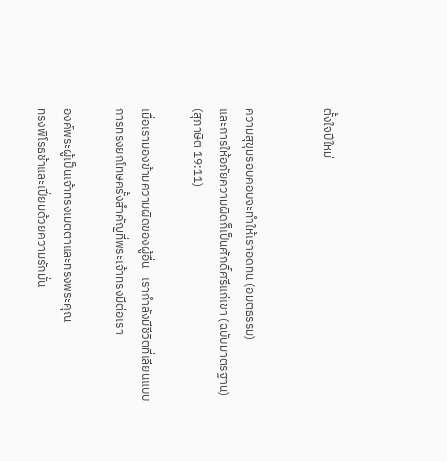ตั้งใจปีใหม่


ความสุขุมรอบคอบจะทำให้เราอดทน (อมตธรรม)
และการให้อภัยความผิดก็เป็นศักดิ์ศรีแก่เขา (ฉบับมาตรฐาน)
(สุภาษิต 19:11)

เมื่อเรามองข้ามความผิดของผู้อื่น   เรากำลังมีชีวิตที่เลียนแบบการทรงยกโทษครั้งสำคัญที่พระเจ้าทรงมีต่อเรา

องค์พระผู้เป็นเจ้าทรงเมตตาและทรงพระคุณ
ทรงพิโรธช้าและเปี่ยมด้วยความรักมั่น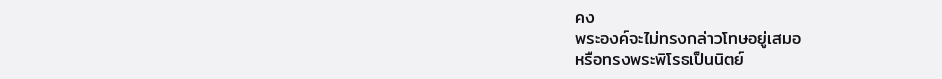คง
พระองค์จะไม่ทรงกล่าวโทษอยู่เสมอ
หรือทรงพระพิโรธเป็นนิตย์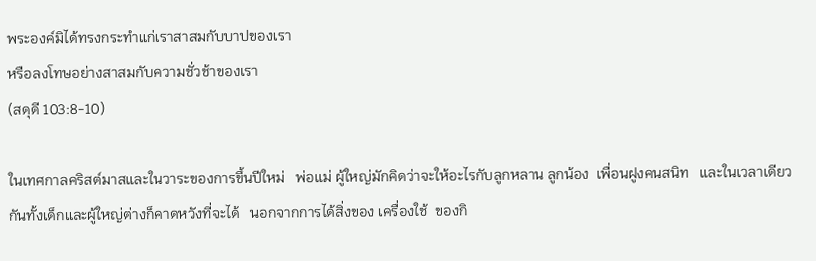พระองค์มิได้ทรงกระทำแก่เราสาสมกับบาปของเรา
หรือลงโทษอย่างสาสมกับความชั่วช้าของเรา
(สดุดี 103:8-10)

ในเทศกาลคริสต์มาสและในวาระของการขึ้นปีใหม่   พ่อแม่ ผู้ใหญ่มักคิดว่าจะให้อะไรกับลูกหลาน ลูกน้อง  เพื่อนฝูงคนสนิท   และในเวลาเดียวกันทั้งเด็กและผู้ใหญ่ต่างก็คาดหวังที่จะได้   นอกจากการได้สิ่งของ เครื่องใช้  ของกิ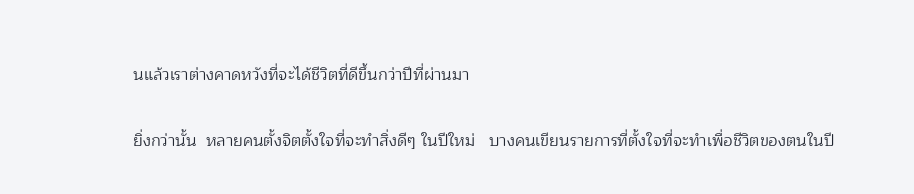นแล้วเราต่างคาดหวังที่จะได้ชีวิตที่ดีขึ้นกว่าปีที่ผ่านมา

ยิ่งกว่านั้น  หลายคนตั้งจิตตั้งใจที่จะทำสิ่งดีๆ ในปีใหม่   บางคนเขียนรายการที่ตั้งใจที่จะทำเพื่อชีวิตของตนในปี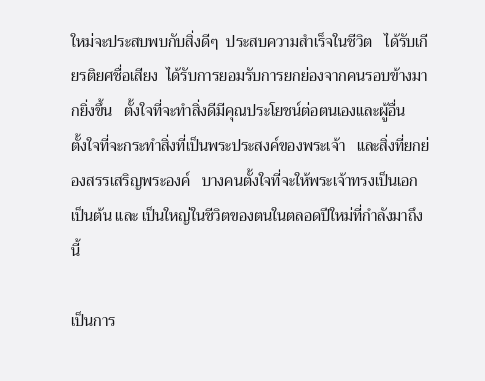ใหม่จะประสบพบกับสิ่งดีๆ  ประสบความสำเร็จในชีวิต   ได้รับเกียรติยศชื่อเสียง  ได้รับการยอมรับการยกย่องจากคนรอบข้างมากยิ่งขึ้น   ตั้งใจที่จะทำสิ่งดีมีคุณประโยชน์ต่อตนเองและผู้อื่น   ตั้งใจที่จะกระทำสิ่งที่เป็นพระประสงค์ของพระเจ้า   และสิ่งที่ยกย่องสรรเสริญพระองค์   บางคนตั้งใจที่จะให้พระเจ้าทรงเป็นเอกเป็นต้น และ เป็นใหญ่ในชีวิตของตนในตลอดปีใหม่ที่กำลังมาถึงนี้

เป็นการ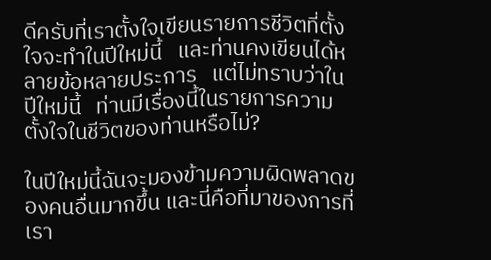ดีครับที่เราตั้งใจเขียนรายการชีวิตที่ตั้งใจจะทำในปีใหม่นี้   และท่านคงเขียนได้หลายข้อหลายประการ   แต่ไม่ทราบว่าในปีใหม่นี้   ท่านมีเรื่องนี้ในรายการความตั้งใจในชีวิตของท่านหรือไม่?

ในปีใหม่นี้ฉันจะมองข้ามความผิดพลาดของคนอื่นมากขึ้น และนี่คือที่มาของการที่เรา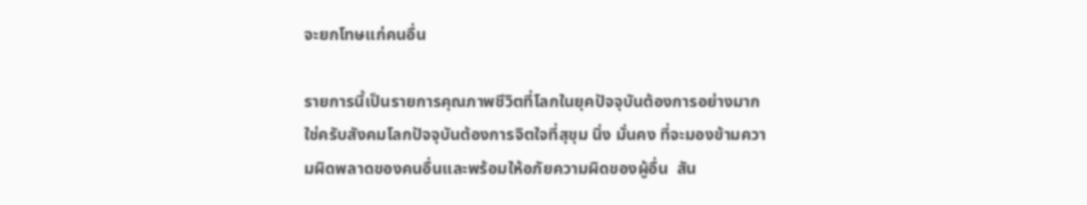จะยกโทษแก่คนอื่น

รายการนี้เป็นรายการคุณภาพชีวิตที่โลกในยุคปัจจุบันต้องการอย่างมาก   ใช่ครับสังคมโลกปัจจุบันต้องการจิตใจที่สุขุม นิ่ง มั่นคง ที่จะมองข้ามความผิดพลาดของคนอื่นและพร้อมให้อภัยความผิดของผู้อื่น  สัน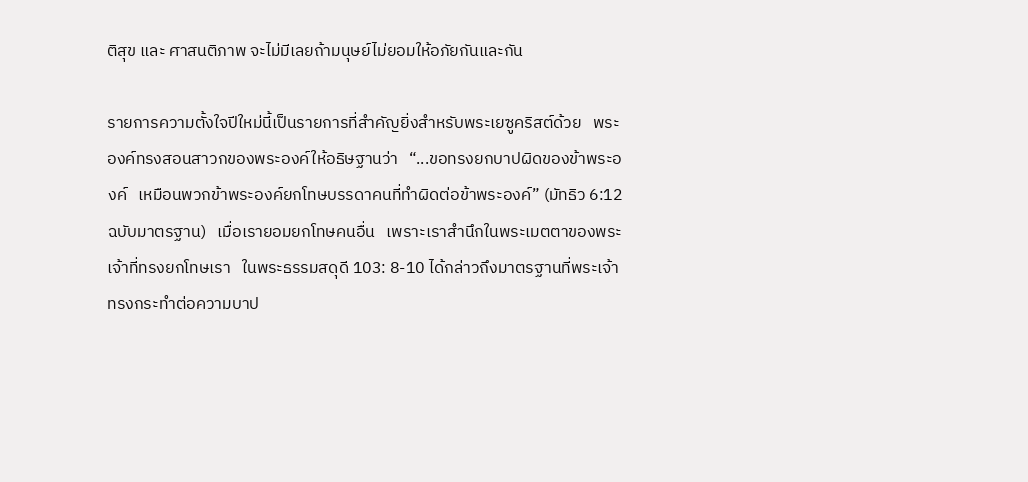ติสุข และ ศาสนติภาพ จะไม่มีเลยถ้ามนุษย์ไม่ยอมให้อภัยกันและกัน

รายการความตั้งใจปีใหม่นี้เป็นรายการที่สำคัญยิ่งสำหรับพระเยซูคริสต์ด้วย   พระองค์ทรงสอนสาวกของพระองค์ให้อธิษฐานว่า   “...ขอทรงยกบาปผิดของข้าพระองค์   เหมือนพวกข้าพระองค์ยกโทษบรรดาคนที่ทำผิดต่อข้าพระองค์” (มัทธิว 6:12 ฉบับมาตรฐาน)   เมื่อเรายอมยกโทษคนอื่น   เพราะเราสำนึกในพระเมตตาของพระเจ้าที่ทรงยกโทษเรา   ในพระธรรมสดุดี 103: 8-10 ได้กล่าวถึงมาตรฐานที่พระเจ้าทรงกระทำต่อความบาป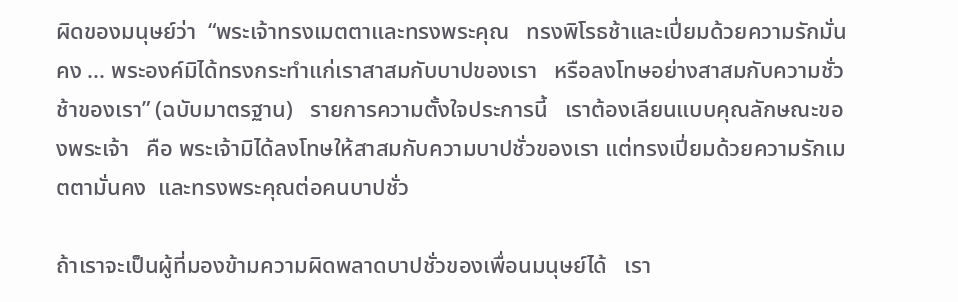ผิดของมนุษย์ว่า  “พระเจ้าทรงเมตตาและทรงพระคุณ   ทรงพิโรธช้าและเปี่ยมด้วยความรักมั่นคง ... พระองค์มิได้ทรงกระทำแก่เราสาสมกับบาปของเรา   หรือลงโทษอย่างสาสมกับความชั่วช้าของเรา” (ฉบับมาตรฐาน)   รายการความตั้งใจประการนี้   เราต้องเลียนแบบคุณลักษณะของพระเจ้า   คือ พระเจ้ามิได้ลงโทษให้สาสมกับความบาปชั่วของเรา แต่ทรงเปี่ยมด้วยความรักเมตตามั่นคง  และทรงพระคุณต่อคนบาปชั่ว

ถ้าเราจะเป็นผู้ที่มองข้ามความผิดพลาดบาปชั่วของเพื่อนมนุษย์ได้   เรา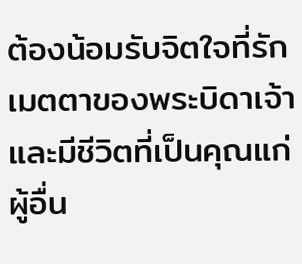ต้องน้อมรับจิตใจที่รักเมตตาของพระบิดาเจ้า   และมีชีวิตที่เป็นคุณแก่ผู้อื่น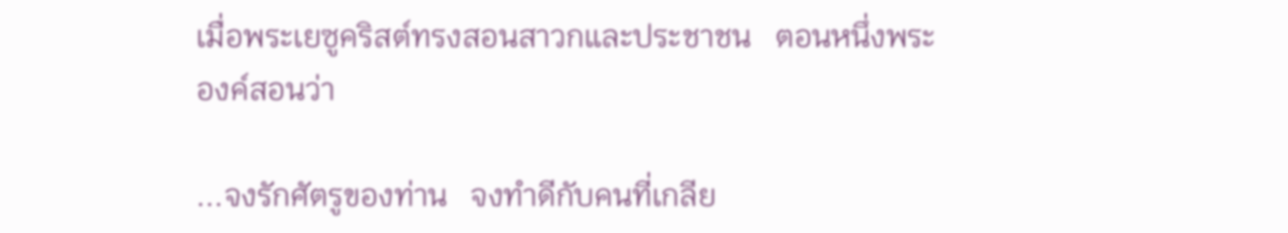เมื่อพระเยซูคริสต์ทรงสอนสาวกและประชาชน   ตอนหนึ่งพระองค์สอนว่า

...จงรักศัตรูของท่าน   จงทำดีกับคนที่เกลีย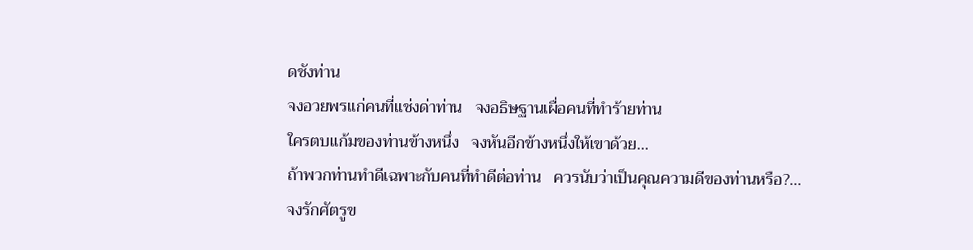ดชังท่าน
จงอวยพรแก่คนที่แช่งด่าท่าน   จงอธิษฐานเผื่อคนที่ทำร้ายท่าน
ใครตบแก้มของท่านข้างหนึ่ง   จงหันอีกข้างหนึ่งให้เขาด้วย...
ถ้าพวกท่านทำดีเฉพาะกับคนที่ทำดีต่อท่าน   ควรนับว่าเป็นคุณความดีของท่านหรือ?...
จงรักศัตรูข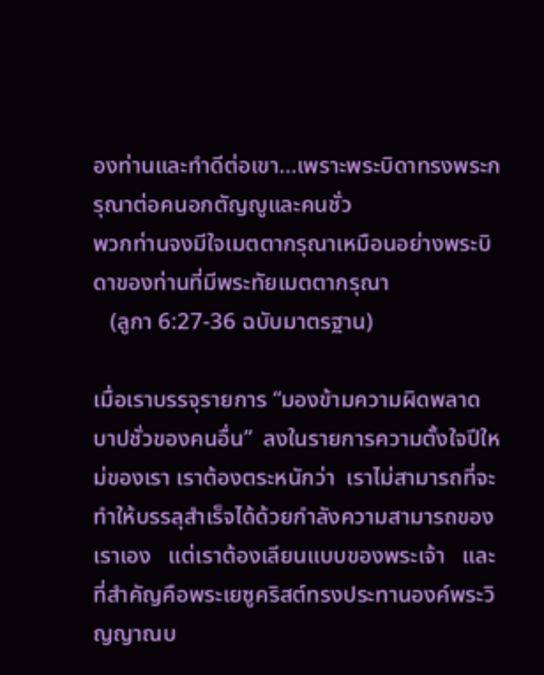องท่านและทำดีต่อเขา...เพราะพระบิดาทรงพระกรุณาต่อคนอกตัญญูและคนชั่ว
พวกท่านจงมีใจเมตตากรุณาเหมือนอย่างพระบิดาของท่านที่มีพระทัยเมตตากรุณา
   (ลูกา 6:27-36 ฉบับมาตรฐาน)

เมื่อเราบรรจุรายการ “มองข้ามความผิดพลาดบาปชั่วของคนอื่น”  ลงในรายการความตั้งใจปีใหม่ของเรา เราต้องตระหนักว่า  เราไม่สามารถที่จะทำให้บรรลุสำเร็จได้ด้วยกำลังความสามารถของเราเอง   แต่เราต้องเลียนแบบของพระเจ้า   และที่สำคัญคือพระเยซูคริสต์ทรงประทานองค์พระวิญญาณบ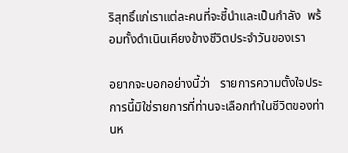ริสุทธิ์แก่เราแต่ละคนที่จะชี้นำและเป็นกำลัง  พร้อมทั้งดำเนินเคียงข้างชีวิตประจำวันของเรา

อยากจะบอกอย่างนี้ว่า   รายการความตั้งใจประการนี้มิใช่รายการที่ท่านจะเลือกทำในชีวิตของท่านห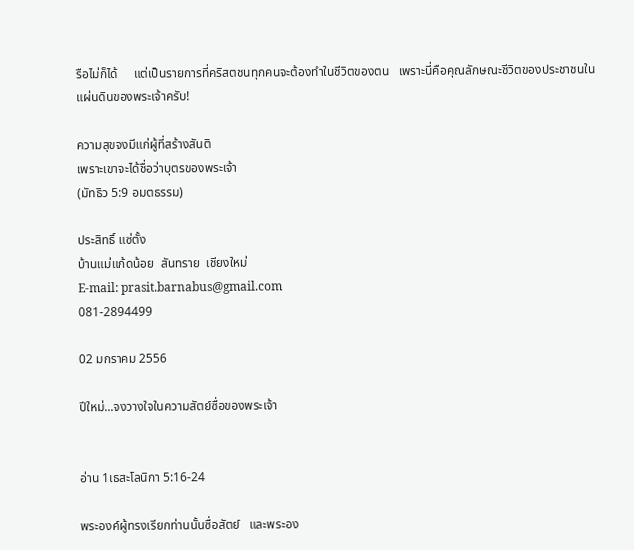รือไม่ก็ได้     แต่เป็นรายการที่คริสตชนทุกคนจะต้องทำในชีวิตของตน   เพราะนี่คือคุณลักษณะชีวิตของประชาชนในแผ่นดินของพระเจ้าครับ!

ความสุขจงมีแก่ผู้ที่สร้างสันติ
เพราะเขาจะได้ชื่อว่าบุตรของพระเจ้า
(มัทธิว 5:9 อมตธรรม)

ประสิทธิ์ แซ่ตั้ง
บ้านแม่แก้ดน้อย  สันทราย  เชียงใหม่
E-mail: prasit.barnabus@gmail.com
081-2894499

02 มกราคม 2556

ปีใหม่...จงวางใจในความสัตย์ซื่อของพระเจ้า


อ่าน 1เธสะโลนิกา 5:16-24

พระองค์ผู้ทรงเรียกท่านนั้นซื่อสัตย์   และพระอง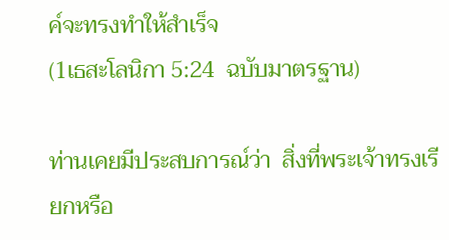ค์จะทรงทำให้สำเร็จ
(1เธสะโลนิกา 5:24  ฉบับมาตรฐาน)

ท่านเคยมีประสบการณ์ว่า  สิ่งที่พระเจ้าทรงเรียกหรือ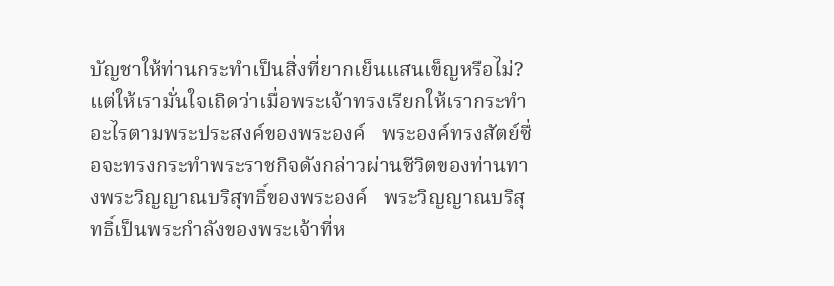บัญชาให้ท่านกระทำเป็นสิ่งที่ยากเย็นแสนเข็ญหรือไม่?     แต่ให้เรามั่นใจเถิดว่าเมื่อพระเจ้าทรงเรียกให้เรากระทำอะไรตามพระประสงค์ของพระองค์   พระองค์ทรงสัตย์ซื่อจะทรงกระทำพระราชกิจดังกล่าวผ่านชีวิตของท่านทางพระวิญญาณบริสุทธิ์ของพระองค์   พระวิญญาณบริสุทธิ์เป็นพระกำลังของพระเจ้าที่ห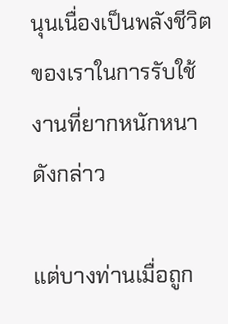นุนเนื่องเป็นพลังชีวิตของเราในการรับใช้งานที่ยากหนักหนาดังกล่าว

แต่บางท่านเมื่อถูก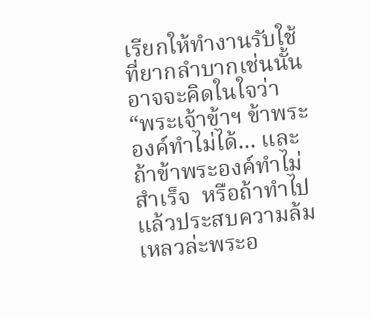เรียกให้ทำงานรับใช้ที่ยากลำบากเช่นนั้นอาจจะคิดในใจว่า  “พระเจ้าข้าฯ ข้าพระองค์ทำไม่ได้... และถ้าข้าพระองค์ทำไม่สำเร็จ  หรือถ้าทำไปแล้วประสบความล้มเหลวล่ะพระอ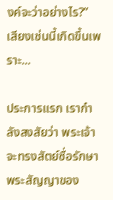งค์จะว่าอย่างไร?”   เสียงเช่นนี้เกิดขึ้นเพราะ...

ประการแรก เรากำลังสงสัยว่า พระเจ้าจะทรงสัตย์ซื่อรักษาพระสัญญาของ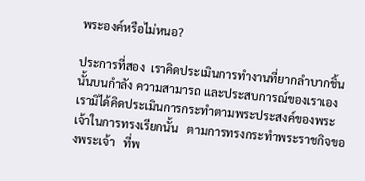พระองค์หรือไม่หนอ?

ประการที่สอง  เราคิดประเมินการทำงานที่ยากลำบากชิ้นนั้นบนกำลัง ความสามารถ และประสบการณ์ของเราเอง   เรามิได้คิดประเมินการกระทำตามพระประสงค์ของพระเจ้าในการทรงเรียกนั้น   ตามการทรงกระทำพระราชกิจของพระเจ้า   ที่พ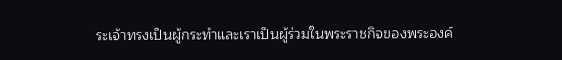ระเจ้าทรงเป็นผู้กระทำและเราเป็นผู้ร่วมในพระราชกิจของพระองค์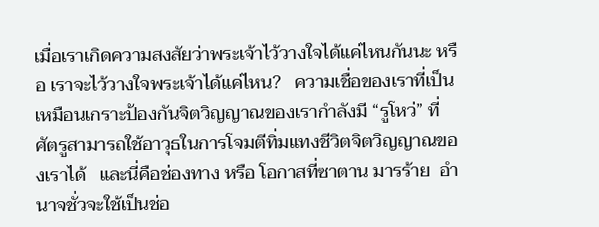เมื่อเราเกิดความสงสัยว่าพระเจ้าไว้วางใจได้แค่ไหนกันนะ หรือ เราจะไว้วางใจพระเจ้าได้แค่ไหน?   ความเชื่อของเราที่เป็นเหมือนเกราะป้องกันจิตวิญญาณของเรากำลังมี “รูโหว่” ที่ศัตรูสามารถใช้อาวุธในการโจมตีทิ่มแทงชีวิตจิตวิญญาณของเราได้   และนี่คือช่องทาง หรือ โอกาสที่ซาตาน มารร้าย  อำนาจชั่วจะใช้เป็นช่อ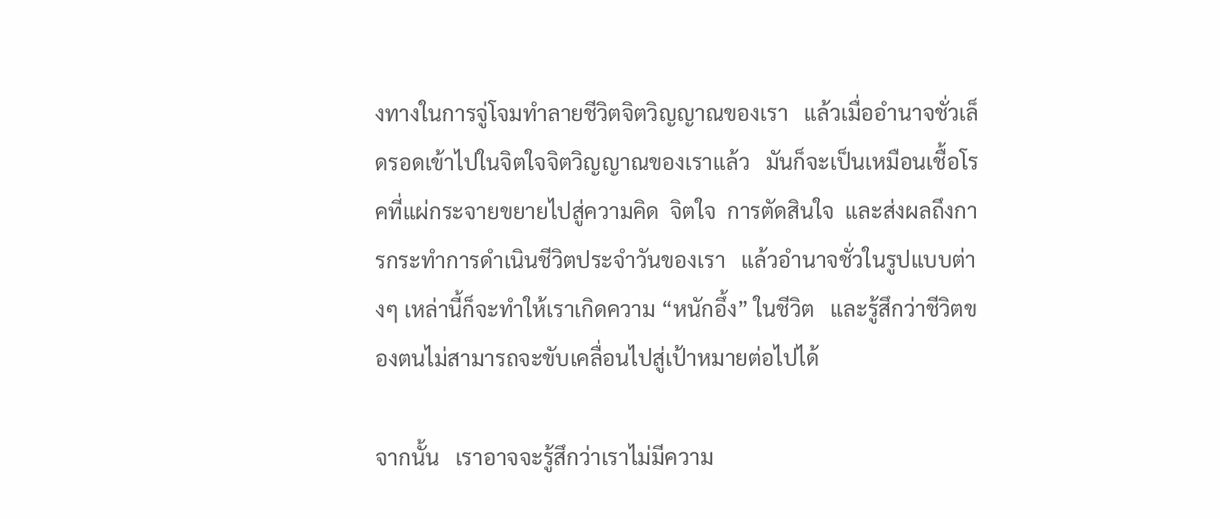งทางในการจู่โจมทำลายชีวิตจิตวิญญาณของเรา   แล้วเมื่ออำนาจชั่วเล็ดรอดเข้าไปในจิตใจจิตวิญญาณของเราแล้ว   มันก็จะเป็นเหมือนเชื้อโรคที่แผ่กระจายขยายไปสู่ความคิด  จิตใจ  การตัดสินใจ  และส่งผลถึงการกระทำการดำเนินชีวิตประจำวันของเรา   แล้วอำนาจชั่วในรูปแบบต่างๆ เหล่านี้ก็จะทำให้เราเกิดความ “หนักอึ้ง” ในชีวิต   และรู้สึกว่าชีวิตของตนไม่สามารถจะขับเคลื่อนไปสู่เป้าหมายต่อไปได้

จากนั้น   เราอาจจะรู้สึกว่าเราไม่มีความ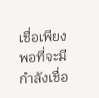เชื่อเพียงพอที่จะมีกำลังเชื่อ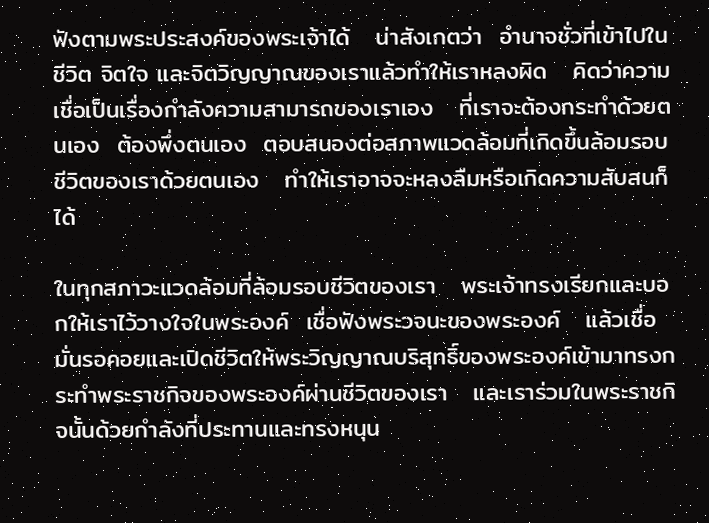ฟังตามพระประสงค์ของพระเจ้าได้   น่าสังเกตว่า  อำนาจชั่วที่เข้าไปในชีวิต จิตใจ และจิตวิญญาณของเราแล้วทำให้เราหลงผิด   คิดว่าความเชื่อเป็นเรื่องกำลังความสามารถของเราเอง   ที่เราจะต้องกระทำด้วยตนเอง  ต้องพึ่งตนเอง  ตอบสนองต่อสภาพแวดล้อมที่เกิดขึ้นล้อมรอบชีวิตของเราด้วยตนเอง   ทำให้เราอาจจะหลงลืมหรือเกิดความสับสนก็ได้

ในทุกสภาวะแวดล้อมที่ล้อมรอบชีวิตของเรา   พระเจ้าทรงเรียกและบอกให้เราไว้วางใจในพระองค์  เชื่อฟังพระวจนะของพระองค์   แล้วเชื่อมั่นรอคอยและเปิดชีวิตให้พระวิญญาณบริสุทธิ์ของพระองค์เข้ามาทรงกระทำพระราชกิจของพระองค์ผ่านชีวิตของเรา   และเราร่วมในพระราชกิจนั้นด้วยกำลังที่ประทานและทรงหนุน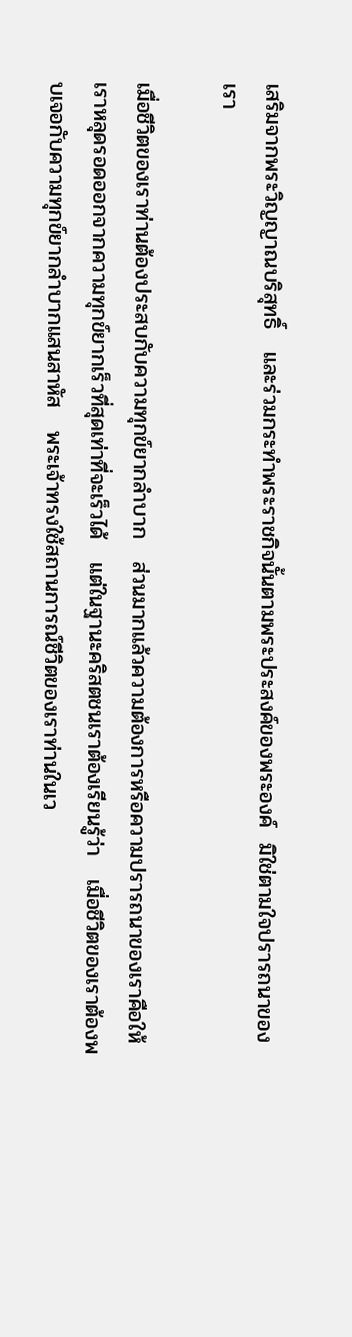เสริมจากพระวิญญาณบริสุทธิ์   และร่วมกระทำพระราชกิจนั้นตามพระประสงค์ของพระองค์  มิใช่ตามใจปรารถนาของเรา

เมื่อชีวิตของเราท่านต้องประสบกับความทุกข์ยากลำบาก   ส่วนมากแล้วความต้องการหรือความปรารถนาของเราคือให้เราหลุดรอดออกจากความทุกข์ยากเร็วที่สุดเท่าที่จะเร็วได้   แต่ในฐานะคริสตชนเราต้องเรียนรู้ว่า   เมื่อชีวิตของเราต้องพบเจอกับความทุกข์ยากลำบากแสนสาหัส   พระเจ้าทรงใช้สถานการณ์ชีวิตของเราท่านในเว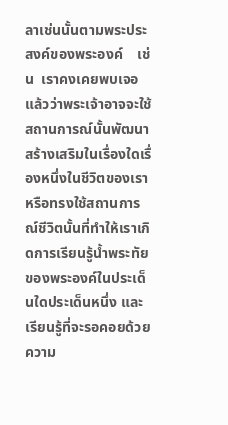ลาเช่นนั้นตามพระประสงค์ของพระองค์    เช่น  เราคงเคยพบเจอแล้วว่าพระเจ้าอาจจะใช้สถานการณ์นั้นพัฒนาสร้างเสริมในเรื่องใดเรื่องหนึ่งในชีวิตของเรา   หรือทรงใช้สถานการณ์ชีวิตนั้นที่ทำให้เราเกิดการเรียนรู้น้ำพระทัยของพระองค์ในประเด็นใดประเด็นหนึ่ง และ เรียนรู้ที่จะรอคอยด้วยความ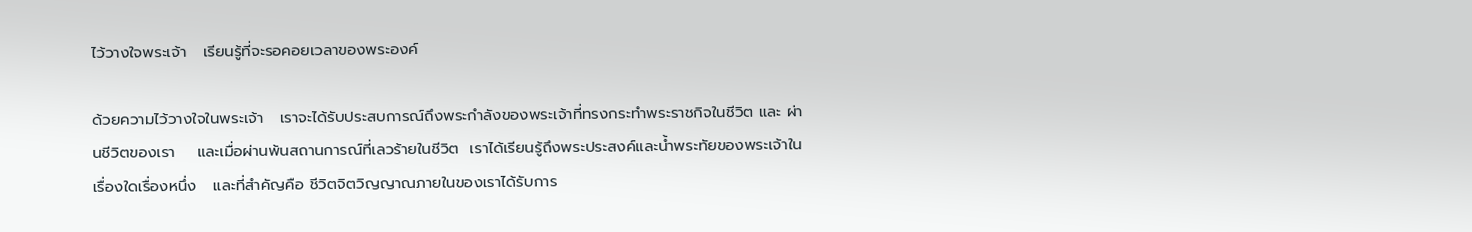ไว้วางใจพระเจ้า   เรียนรู้ที่จะรอคอยเวลาของพระองค์

ด้วยความไว้วางใจในพระเจ้า   เราจะได้รับประสบการณ์ถึงพระกำลังของพระเจ้าที่ทรงกระทำพระราชกิจในชีวิต และ ผ่านชีวิตของเรา    และเมื่อผ่านพ้นสถานการณ์ที่เลวร้ายในชีวิต  เราได้เรียนรู้ถึงพระประสงค์และน้ำพระทัยของพระเจ้าในเรื่องใดเรื่องหนึ่ง   และที่สำคัญคือ ชีวิตจิตวิญญาณภายในของเราได้รับการ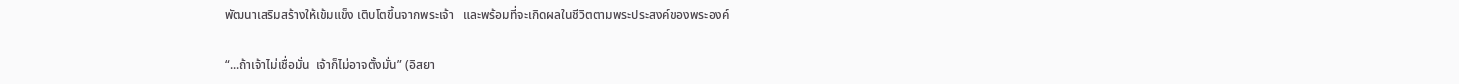พัฒนาเสริมสร้างให้เข้มแข็ง เติบโตขึ้นจากพระเจ้า   และพร้อมที่จะเกิดผลในชีวิตตามพระประสงค์ของพระองค์

“...ถ้าเจ้าไม่เชื่อมั่น  เจ้าก็ไม่อาจตั้งมั่น” (อิสยา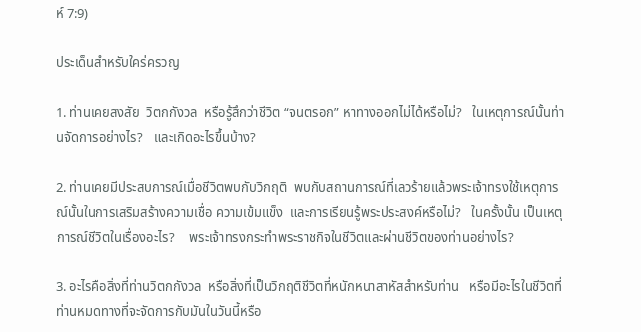ห์ 7:9)

ประเด็นสำหรับใคร่ครวญ

1. ท่านเคยสงสัย  วิตกกังวล  หรือรู้สึกว่าชีวิต “จนตรอก” หาทางออกไม่ได้หรือไม่?   ในเหตุการณ์นั้นท่านจัดการอย่างไร?   และเกิดอะไรขึ้นบ้าง?

2. ท่านเคยมีประสบการณ์เมื่อชีวิตพบกับวิกฤติ  พบกับสถานการณ์ที่เลวร้ายแล้วพระเจ้าทรงใช้เหตุการณ์นั้นในการเสริมสร้างความเชื่อ ความเข้มแข็ง  และการเรียนรู้พระประสงค์หรือไม่?   ในครั้งนั้น เป็นเหตุการณ์ชีวิตในเรื่องอะไร?    พระเจ้าทรงกระทำพระราชกิจในชีวิตและผ่านชีวิตของท่านอย่างไร?

3. อะไรคือสิ่งที่ท่านวิตกกังวล  หรือสิ่งที่เป็นวิกฤติชีวิตที่หนักหนาสาหัสสำหรับท่าน   หรือมีอะไรในชีวิตที่ท่านหมดทางที่จะจัดการกับมันในวันนี้หรือ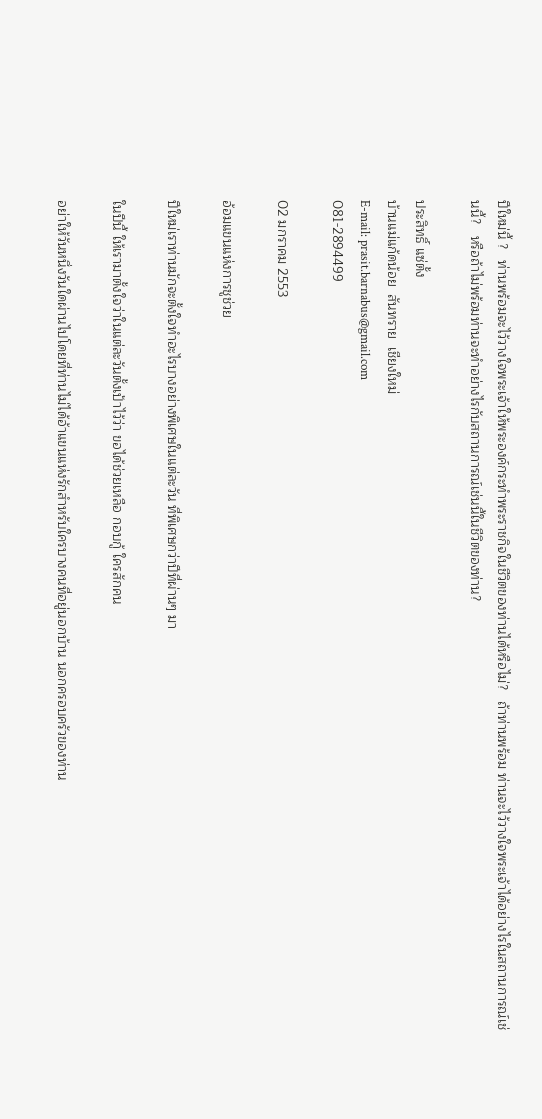ปีใหม่นี้ ?   ท่านพร้อมจะไว้วางใจพระเจ้าให้พระองค์กระทำพระราชกิจในชีวิตของท่านได้หรือไม่?   ถ้าท่านพร้อม ท่านจะไว้วางใจพระเจ้าได้อย่างไรในสถานการณ์เช่นนี้?   หรือถ้าไม่พร้อมท่านจะทำอย่างไรกับสถานการณ์เช่นนี้ในชีวิตของท่าน?

ประสิทธิ์ แซ่ตั้ง
บ้านแม่แก้ดน้อย  สันทราย  เชียงใหม่
E-mail: prasit.barnabus@gmail.com
081-2894499

02 มกราคม 2553

อ้อมแขนแห่งการชูช่วย

ปีใหม่เราท่านมักจะตั้งใจทำอะไรบางอย่างพิเศษในแต่ละวัน ที่พิเศษกว่าปีที่ผ่านๆ มา

ในปีนี้ ให้เรามาตั้งใจว่าในแต่ละวันตั้งเป้าไว้ว่า ขอได้ช่วยเหลือ กอบกู้ ใครสักคน

อย่าให้วันหนึ่งวันใดผ่านไปโดยที่ท่านไม่ได้อ้าแขนแห่งรักสำหรับใครบางคนที่อยู่นอกบ้าน นอกครอบครัวของท่าน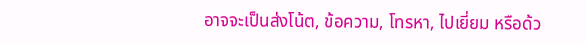อาจจะเป็นส่งโน้ต, ข้อความ, โทรหา, ไปเยี่ยม หรือด้ว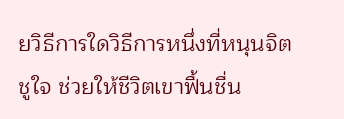ยวิธีการใดวิธีการหนึ่งที่หนุนจิตชูใจ ช่วยให้ชีวิตเขาฟื้นชื่น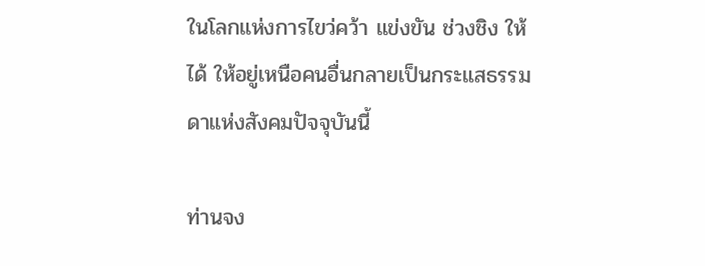ในโลกแห่งการไขว่คว้า แข่งขัน ช่วงชิง ให้ได้ ให้อยู่เหนือคนอื่นกลายเป็นกระแสธรรมดาแห่งสังคมปัจจุบันนี้

ท่านจง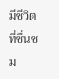มีชีวิตที่ชื่นชม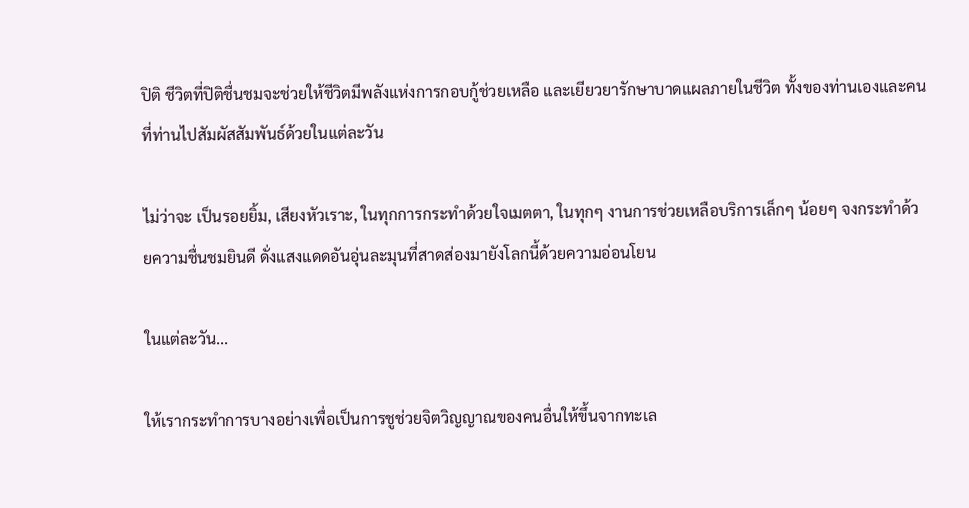ปิติ ชีวิตที่ปิติชื่นชมจะช่วยให้ชีวิตมีพลังแห่งการกอบกู้ช่วยเหลือ และเยียวยารักษาบาดแผลภายในชีวิต ทั้งของท่านเองและคนที่ท่านไปสัมผัสสัมพันธ์ด้วยในแต่ละวัน

ไม่ว่าจะ เป็นรอยยิ้ม, เสียงหัวเราะ, ในทุกการกระทำด้วยใจเมตตา, ในทุกๆ งานการช่วยเหลือบริการเล็กๆ น้อยๆ จงกระทำด้วยความชื่นชมยินดี ดั่งแสงแดดอันอุ่นละมุนที่สาดส่องมายังโลกนี้ด้วยความอ่อนโยน

ในแต่ละวัน...

ให้เรากระทำการบางอย่างเพื่อเป็นการชูช่วยจิตวิญญาณของคนอื่นให้ขึ้นจากทะเล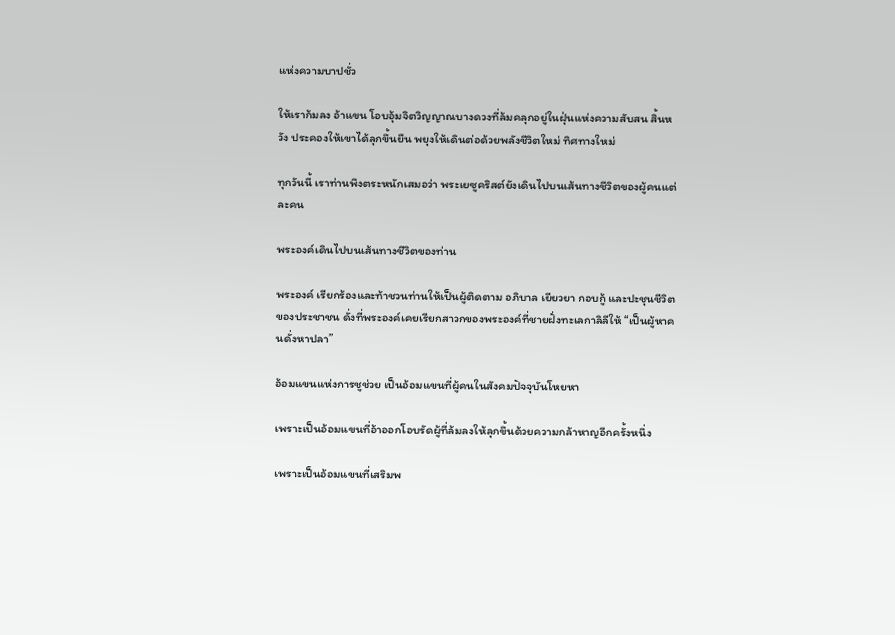แห่งความบาปชั่ว

ให้เราก้มลง อ้าแขน โอบอุ้มจิตวิญญาณบางดวงที่ล้มคลุกอยู่ในฝุ่นแห่งความสับสน สิ้นหวัง ประคองให้เขาได้ลุกขึ้นยืน พยุงให้เดินต่อด้วยพลังชีวิตใหม่ ทิศทางใหม่

ทุกวันนี้ เราท่านพึงตระหนักเสมอว่า พระเยซูคริสต์ยังเดินไปบนเส้นทางชีวิตของผู้คนแต่ละคน

พระองค์เดินไปบนเส้นทางชีวิตของท่าน

พระองค์ เรียกร้องและท้าชวนท่านให้เป็นผู้ติดตาม อภิบาล เยียวยา กอบกู้ และปะชุนชีวิตของประชาชน ดั่งที่พระองค์เคยเรียกสาวกของพระองค์ที่ชายฝั่งทะเลกาลิลีให้ “เป็นผู้หาคนดั่งหาปลา”

อ้อมแขนแห่งการชูช่วย เป็นอ้อมแขนที่ผู้คนในสังคมปัจจุบันโหยหา

เพราะเป็นอ้อมแขนที่อ้าออกโอบรัดผู้ที่ล้มลงให้ลุกขึ้นด้วยความกล้าหาญอีกครั้งหนึ่ง

เพราะเป็นอ้อมแขนที่เสริมพ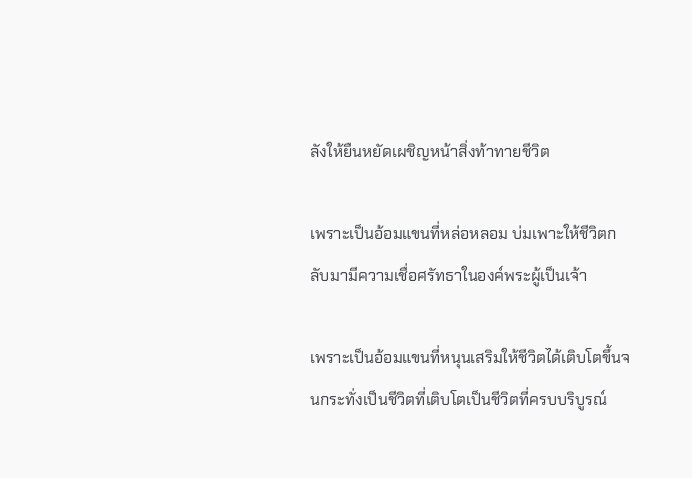ลังให้ยืนหยัดเผชิญหน้าสิ่งท้าทายชีวิต

เพราะเป็นอ้อมแขนที่หล่อหลอม บ่มเพาะให้ชีวิตกลับมามีความเชื่อศรัทธาในองค์พระผู้เป็นเจ้า

เพราะเป็นอ้อมแขนที่หนุนเสริมให้ชีวิตได้เติบโตขึ้นจนกระทั่งเป็นชีวิตที่เติบโตเป็นชีวิตที่ครบบริบูรณ์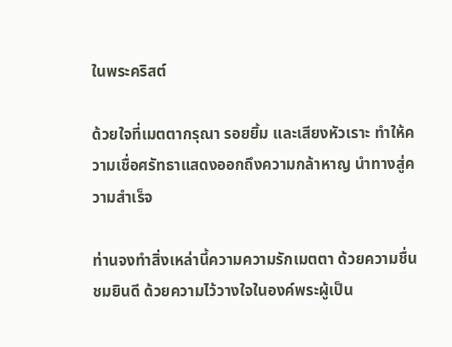ในพระคริสต์

ด้วยใจที่เมตตากรุณา รอยยิ้ม และเสียงหัวเราะ ทำให้ความเชื่อศรัทธาแสดงออกถึงความกล้าหาญ นำทางสู่ความสำเร็จ

ท่านจงทำสิ่งเหล่านี้ความความรักเมตตา ด้วยความชื่นชมยินดี ด้วยความไว้วางใจในองค์พระผู้เป็น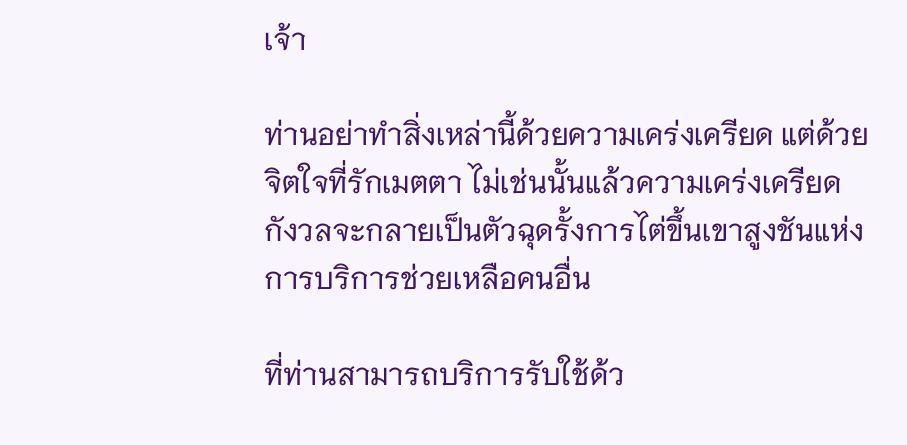เจ้า

ท่านอย่าทำสิ่งเหล่านี้ด้วยความเคร่งเครียด แต่ด้วยจิตใจที่รักเมตตา ไม่เช่นนั้นแล้วความเคร่งเครียด กังวลจะกลายเป็นตัวฉุดรั้งการไต่ขึ้นเขาสูงชันแห่งการบริการช่วยเหลือคนอื่น

ที่ท่านสามารถบริการรับใช้ด้ว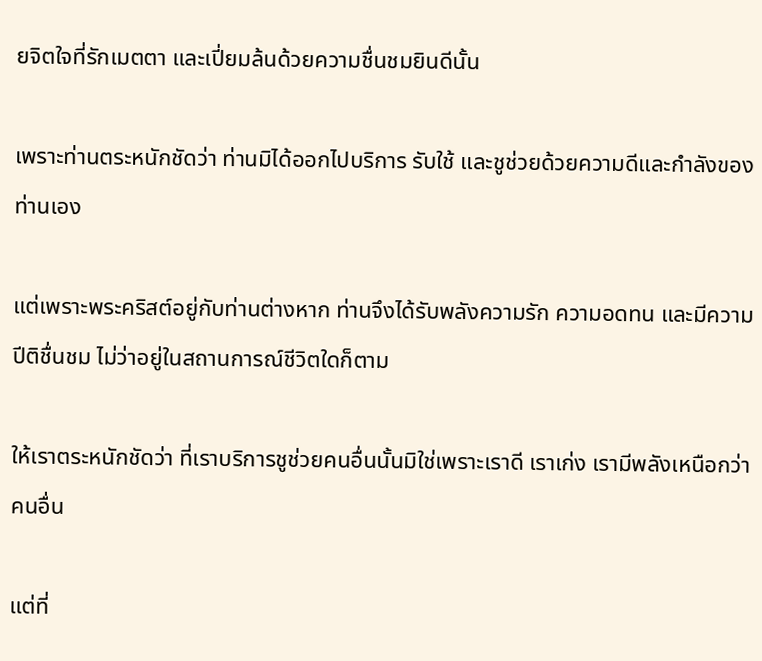ยจิตใจที่รักเมตตา และเปี่ยมล้นด้วยความชื่นชมยินดีนั้น

เพราะท่านตระหนักชัดว่า ท่านมิได้ออกไปบริการ รับใช้ และชูช่วยด้วยความดีและกำลังของท่านเอง

แต่เพราะพระคริสต์อยู่กับท่านต่างหาก ท่านจึงได้รับพลังความรัก ความอดทน และมีความปีติชื่นชม ไม่ว่าอยู่ในสถานการณ์ชีวิตใดก็ตาม

ให้เราตระหนักชัดว่า ที่เราบริการชูช่วยคนอื่นนั้นมิใช่เพราะเราดี เราเก่ง เรามีพลังเหนือกว่าคนอื่น

แต่ที่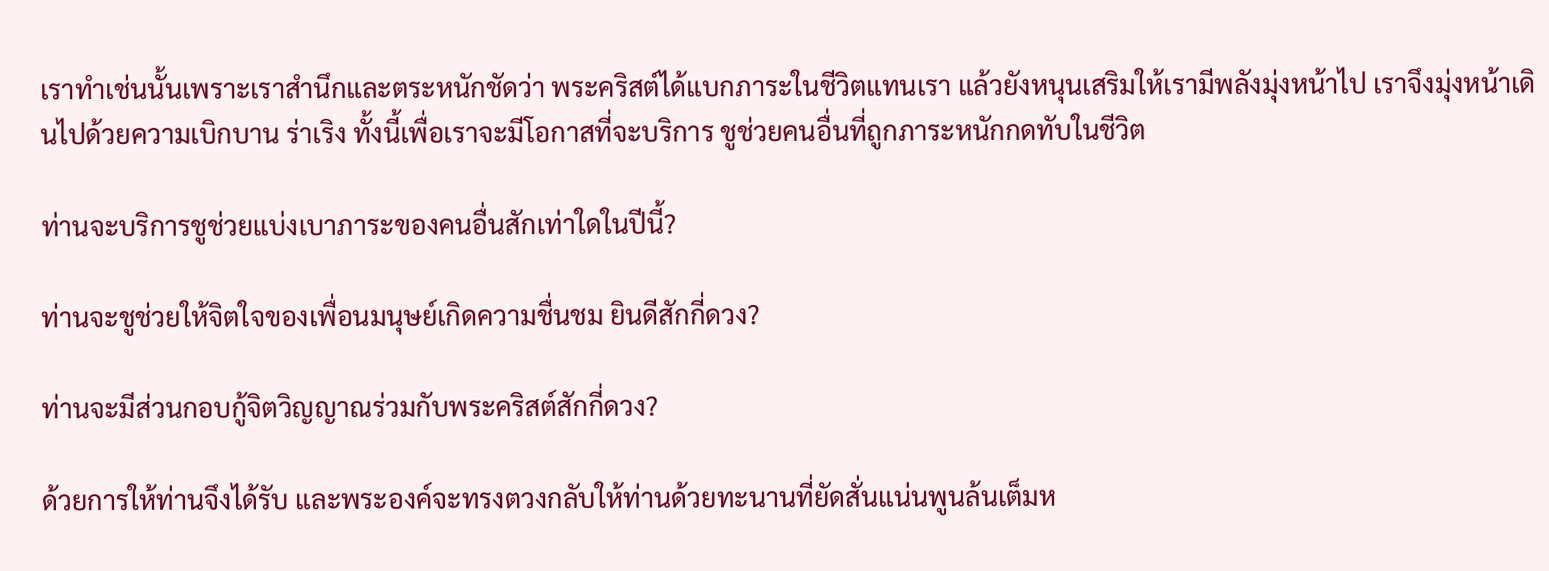เราทำเช่นนั้นเพราะเราสำนึกและตระหนักชัดว่า พระคริสต์ได้แบกภาระในชีวิตแทนเรา แล้วยังหนุนเสริมให้เรามีพลังมุ่งหน้าไป เราจึงมุ่งหน้าเดินไปด้วยความเบิกบาน ร่าเริง ทั้งนี้เพื่อเราจะมีโอกาสที่จะบริการ ชูช่วยคนอื่นที่ถูกภาระหนักกดทับในชีวิต

ท่านจะบริการชูช่วยแบ่งเบาภาระของคนอื่นสักเท่าใดในปีนี้?

ท่านจะชูช่วยให้จิตใจของเพื่อนมนุษย์เกิดความชื่นชม ยินดีสักกี่ดวง?

ท่านจะมีส่วนกอบกู้จิตวิญญาณร่วมกับพระคริสต์สักกี่ดวง?

ด้วยการให้ท่านจึงได้รับ และพระองค์จะทรงตวงกลับให้ท่านด้วยทะนานที่ยัดสั่นแน่นพูนล้นเต็มห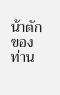น้าตักของท่าน